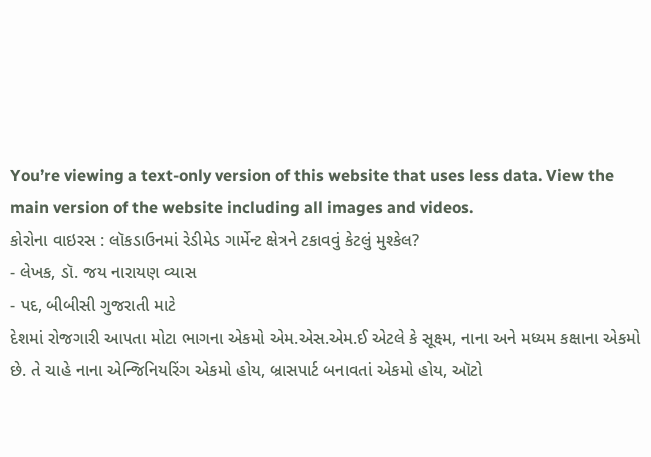You’re viewing a text-only version of this website that uses less data. View the main version of the website including all images and videos.
કોરોના વાઇરસ : લૉકડાઉનમાં રેડીમેડ ગાર્મેન્ટ ક્ષેત્રને ટકાવવું કેટલું મુશ્કેલ?
- લેખક, ડૉ. જય નારાયણ વ્યાસ
- પદ, બીબીસી ગુજરાતી માટે
દેશમાં રોજગારી આપતા મોટા ભાગના એકમો એમ.એસ.એમ.ઈ એટલે કે સૂક્ષ્મ, નાના અને મધ્યમ કક્ષાના એકમો છે. તે ચાહે નાના એન્જિનિયરિંગ એકમો હોય, બ્રાસપાર્ટ બનાવતાં એકમો હોય, ઑટો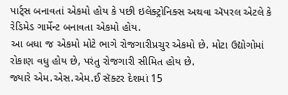પાર્ટ્સ બનાવતાં એકમો હોય કે પછી ઇલેક્ટ્રોનિક્સ અથવા ઍપરલ એટલે કે રેડિમેડ ગાર્મેન્ટ બનાવતા એકમો હોય.
આ બધા જ એકમો મોટે ભાગે રોજગારીપ્રચુર એકમો છે. મોટા ઉદ્યોગોમાં રોકાણ વધુ હોય છે, પરંતુ રોજગારી સીમિત હોય છે.
જ્યારે એમ.એસ.એમ.ઈ સૅક્ટર દેશમાં 15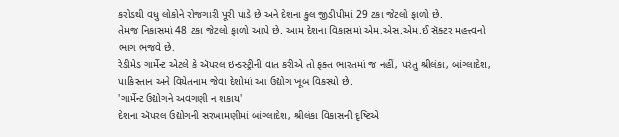કરોડથી વધુ લોકોને રોજગારી પૂરી પાડે છે અને દેશના કુલ જીડીપીમાં 29 ટકા જેટલો ફાળો છે.
તેમજ નિકાસમાં 48 ટકા જેટલો ફાળો આપે છે. આમ દેશના વિકાસમાં એમ.એસ.એમ.ઈ સૅક્ટર મહત્ત્વનો ભાગ ભજવે છે.
રેડીમેડ ગાર્મેન્ટ એટલે કે ઍપરલ ઇન્ડસ્ટ્રીની વાત કરીએ તો ફક્ત ભારતમાં જ નહીં, પરંતુ શ્રીલંકા, બાંગ્લાદેશ, પાકિસ્તાન અને વિયેતનામ જેવા દેશોમાં આ ઉદ્યોગ ખૂબ વિકસ્યો છે.
'ગાર્મેન્ટ ઉદ્યોગને અવગણી ન શકાય'
દેશના ઍપરલ ઉદ્યોગની સરખામણીમાં બાંગ્લાદેશ, શ્રીલંકા વિકાસની દૃષ્ટિએ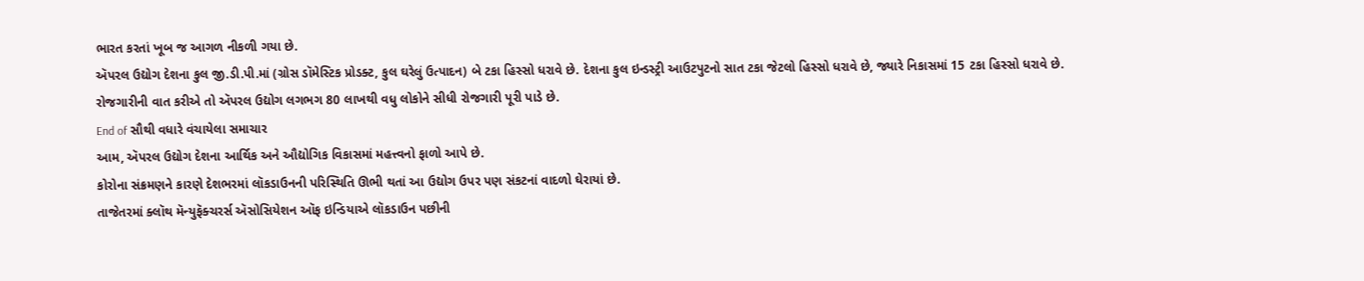ભારત કરતાં ખૂબ જ આગળ નીકળી ગયા છે.
ઍપરલ ઉદ્યોગ દેશના કુલ જી.ડી.પી.માં (ગ્રોસ ડૉમેસ્ટિક પ્રોડક્ટ, કુલ ઘરેલું ઉત્પાદન) બે ટકા હિસ્સો ધરાવે છે. દેશના કુલ ઇન્ડસ્ટ્રી આઉટપુટનો સાત ટકા જેટલો હિસ્સો ધરાવે છે, જ્યારે નિકાસમાં 15 ટકા હિસ્સો ધરાવે છે.
રોજગારીની વાત કરીએ તો ઍપરલ ઉદ્યોગ લગભગ 80 લાખથી વધુ લોકોને સીધી રોજગારી પૂરી પાડે છે.
End of સૌથી વધારે વંચાયેલા સમાચાર
આમ, ઍપરલ ઉદ્યોગ દેશના આર્થિક અને ઔદ્યોગિક વિકાસમાં મહત્ત્વનો ફાળો આપે છે.
કોરોના સંક્રમણને કારણે દેશભરમાં લૉકડાઉનની પરિસ્થિતિ ઊભી થતાં આ ઉદ્યોગ ઉપર પણ સંકટનાં વાદળો ઘેરાયાં છે.
તાજેતરમાં ક્લૉથ મૅન્યુફૅક્ચરર્સ ઍસોસિયેશન ઑફ ઇન્ડિયાએ લૉકડાઉન પછીની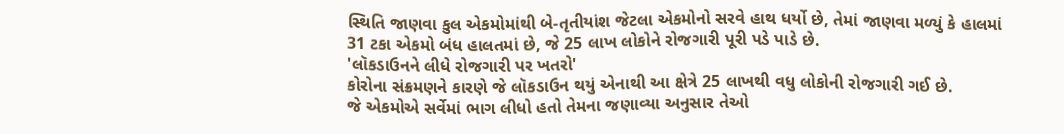સ્થિતિ જાણવા કુલ એકમોમાંથી બે-તૃતીયાંશ જેટલા એકમોનો સરવે હાથ ધર્યો છે, તેમાં જાણવા મળ્યું કે હાલમાં 31 ટકા એકમો બંધ હાલતમાં છે, જે 25 લાખ લોકોને રોજગારી પૂરી પડે પાડે છે.
'લૉકડાઉનને લીધે રોજગારી પર ખતરો'
કોરોના સંક્રમણને કારણે જે લૉકડાઉન થયું એનાથી આ ક્ષેત્રે 25 લાખથી વધુ લોકોની રોજગારી ગઈ છે.
જે એકમોએ સર્વેમાં ભાગ લીધો હતો તેમના જણાવ્યા અનુસાર તેઓ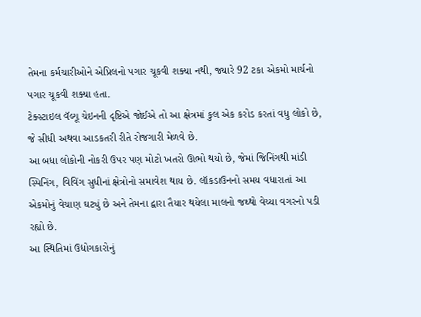તેમના કર્મચારીઓને એપ્રિલનો પગાર ચૂકવી શક્યા નથી, જ્યારે 92 ટકા એકમો માર્ચનો પગાર ચૂકવી શક્યા હતા.
ટેક્સ્ટાઇલ વૅલ્યૂ ચેઇનની દૃષ્ટિએ જોઈએ તો આ ક્ષેત્રમાં કુલ એક કરોડ કરતાં વધુ લોકો છે, જે સીધી અથવા આડકતરી રીતે રોજગારી મેળવે છે.
આ બધા લોકોની નોકરી ઉપર પણ મોટો ખતરો ઊભો થયો છે, જેમાં જિનિંગથી માંડી સ્પિનિંગ, વિવિંગ સુધીનાં ક્ષેત્રોનો સમાવેશ થાય છે. લૉકડાઉનનો સમય વધારાતાં આ એકમોનું વેચાણ ઘટ્યું છે અને તેમના દ્વારા તૈયાર થયેલા માલનો જથ્થો વેચ્યા વગરનો પડી રહ્યો છે.
આ સ્થિતિમાં ઉદ્યોગકારોનું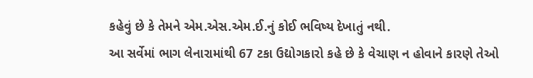કહેવું છે કે તેમને એમ.એસ.એમ.ઈ.નું કોઈ ભવિષ્ય દેખાતું નથી.
આ સર્વેમાં ભાગ લેનારામાંથી 67 ટકા ઉદ્યોગકારો કહે છે કે વેચાણ ન હોવાને કારણે તેઓ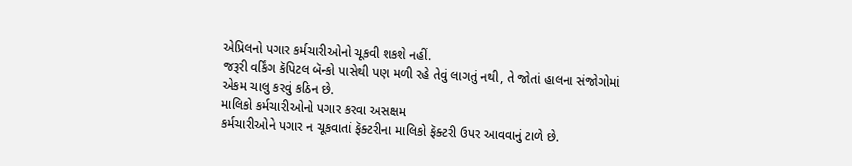એપ્રિલનો પગાર કર્મચારીઓનો ચૂકવી શકશે નહીં.
જરૂરી વર્કિંગ કૅપિટલ બૅન્કો પાસેથી પણ મળી રહે તેવું લાગતું નથી, તે જોતાં હાલના સંજોગોમાં એકમ ચાલુ કરવું કઠિન છે.
માલિકો કર્મચારીઓનો પગાર કરવા અસક્ષમ
કર્મચારીઓને પગાર ન ચૂકવાતાં ફૅક્ટરીના માલિકો ફૅક્ટરી ઉપર આવવાનું ટાળે છે.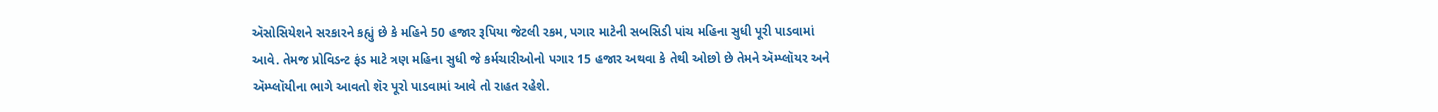ઍસોસિયેશને સરકારને કહ્યું છે કે મહિને 50 હજાર રૂપિયા જેટલી રકમ, પગાર માટેની સબસિડી પાંચ મહિના સુધી પૂરી પાડવામાં આવે. તેમજ પ્રોવિડન્ટ ફંડ માટે ત્રણ મહિના સુધી જે કર્મચારીઓનો પગાર 15 હજાર અથવા કે તેથી ઓછો છે તેમને ઍમ્પ્લૉયર અને ઍમ્પ્લૉયીના ભાગે આવતો શૅર પૂરો પાડવામાં આવે તો રાહત રહેશે.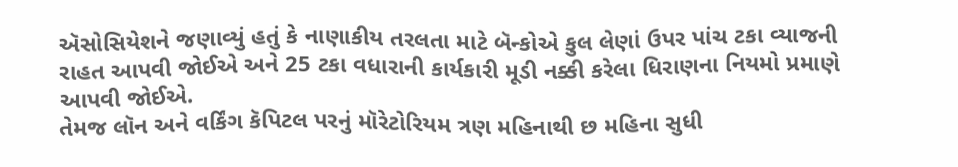ઍસોસિયેશને જણાવ્યું હતું કે નાણાકીય તરલતા માટે બૅન્કોએ કુલ લેણાં ઉપર પાંચ ટકા વ્યાજની રાહત આપવી જોઈએ અને 25 ટકા વધારાની કાર્યકારી મૂડી નક્કી કરેલા ધિરાણના નિયમો પ્રમાણે આપવી જોઈએ.
તેમજ લૉન અને વર્કિંગ કૅપિટલ પરનું મૉરેટોરિયમ ત્રણ મહિનાથી છ મહિના સુધી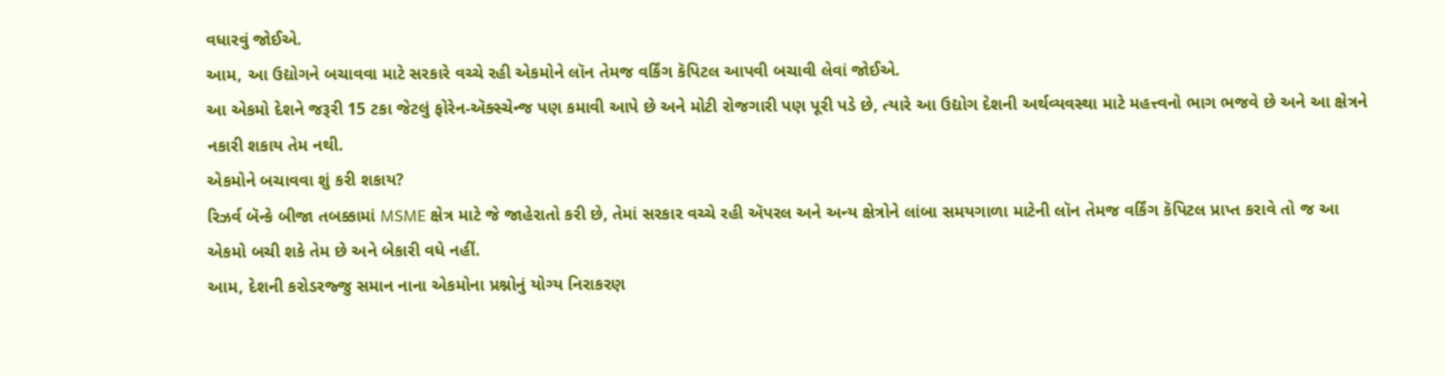વધારવું જોઈએ.
આમ, આ ઉદ્યોગને બચાવવા માટે સરકારે વચ્ચે રહી એકમોને લૉન તેમજ વર્કિંગ કૅપિટલ આપવી બચાવી લેવાં જોઈએ.
આ એકમો દેશને જરૂરી 15 ટકા જેટલું ફોરેન-ઍક્સ્ચેન્જ પણ કમાવી આપે છે અને મોટી રોજગારી પણ પૂરી પડે છે, ત્યારે આ ઉદ્યોગ દેશની અર્થવ્યવસ્થા માટે મહત્ત્વનો ભાગ ભજવે છે અને આ ક્ષેત્રને નકારી શકાય તેમ નથી.
એકમોને બચાવવા શું કરી શકાય?
રિઝર્વ બૅન્કે બીજા તબક્કામાં MSME ક્ષેત્ર માટે જે જાહેરાતો કરી છે, તેમાં સરકાર વચ્ચે રહી ઍપરલ અને અન્ય ક્ષેત્રોને લાંબા સમયગાળા માટેની લૉન તેમજ વર્કિંગ કૅપિટલ પ્રાપ્ત કરાવે તો જ આ એકમો બચી શકે તેમ છે અને બેકારી વધે નહીં.
આમ, દેશની કરોડરજ્જુ સમાન નાના એકમોના પ્રશ્નોનું યોગ્ય નિરાકરણ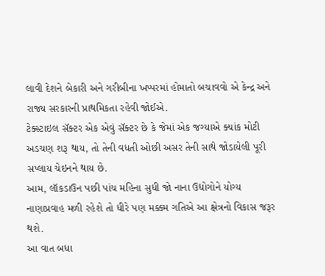લાવી દેશને બેકારી અને ગરીબીના ખપ્પરમાં હોમાતો બચાવવો એ કેન્દ્ર અને રાજ્ય સરકારની પ્રાથમિકતા રહેવી જોઈએ.
ટેક્સ્ટાઇલ સૅક્ટર એક એવું સૅક્ટર છે કે જેમાં એક જગ્યાએ ક્યાંક મોટી અડચણ શરૂ થાય, તો તેની વધતી ઓછી અસર તેની સાથે જોડાયેલી પૂરી સપ્લાય ચેઇનને થાય છે.
આમ, લૉકડાઉન પછી પાંચ મહિના સુધી જો નાના ઉદ્યોગોને યોગ્ય નાણાપ્રવાહ મળી રહેશે તો ધીરે પણ મક્કમ ગતિએ આ ક્ષેત્રનો વિકાસ જરૂર થશે.
આ વાત બધા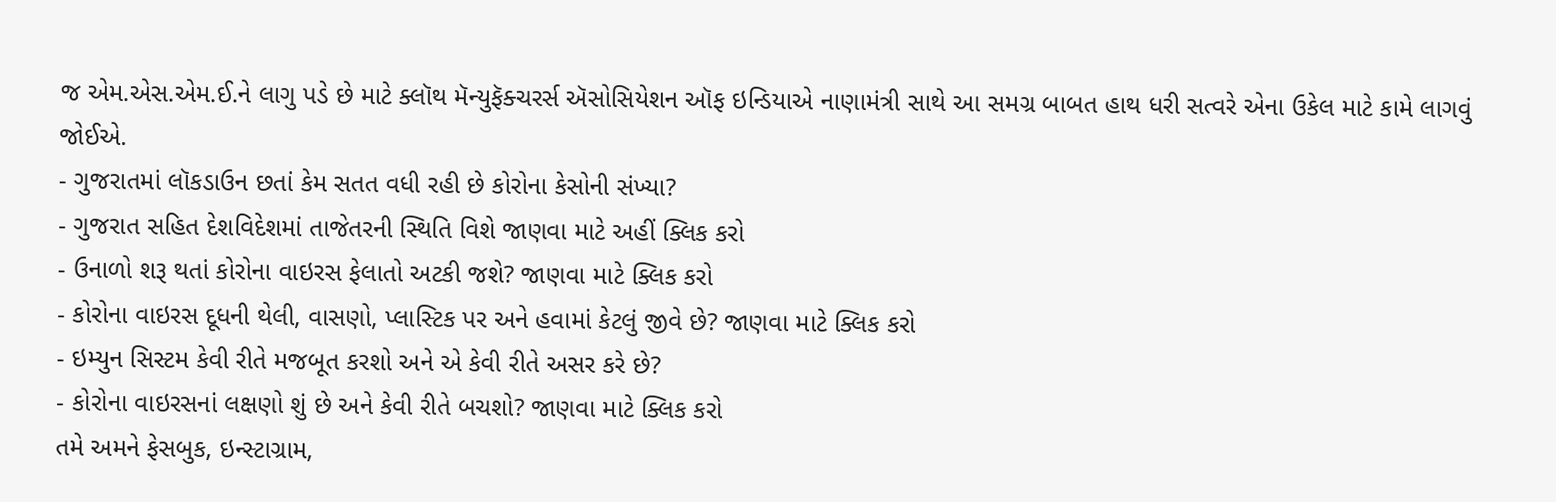જ એમ.એસ.એમ.ઈ.ને લાગુ પડે છે માટે ક્લૉથ મૅન્યુફૅક્ચરર્સ ઍસોસિયેશન ઑફ ઇન્ડિયાએ નાણામંત્રી સાથે આ સમગ્ર બાબત હાથ ધરી સત્વરે એના ઉકેલ માટે કામે લાગવું જોઈએ.
- ગુજરાતમાં લૉકડાઉન છતાં કેમ સતત વધી રહી છે કોરોના કેસોની સંખ્યા?
- ગુજરાત સહિત દેશવિદેશમાં તાજેતરની સ્થિતિ વિશે જાણવા માટે અહીં ક્લિક કરો
- ઉનાળો શરૂ થતાં કોરોના વાઇરસ ફેલાતો અટકી જશે? જાણવા માટે ક્લિક કરો
- કોરોના વાઇરસ દૂધની થેલી, વાસણો, પ્લાસ્ટિક પર અને હવામાં કેટલું જીવે છે? જાણવા માટે ક્લિક કરો
- ઇમ્યુન સિસ્ટમ કેવી રીતે મજબૂત કરશો અને એ કેવી રીતે અસર કરે છે?
- કોરોના વાઇરસનાં લક્ષણો શું છે અને કેવી રીતે બચશો? જાણવા માટે ક્લિક કરો
તમે અમને ફેસબુક, ઇન્સ્ટાગ્રામ,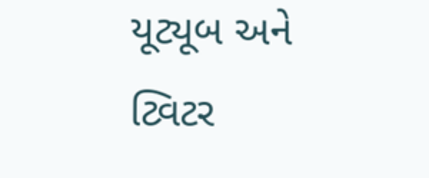યૂટ્યૂબ અને ટ્વિટર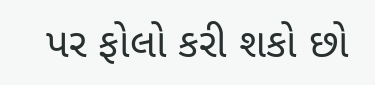પર ફોલો કરી શકો છો